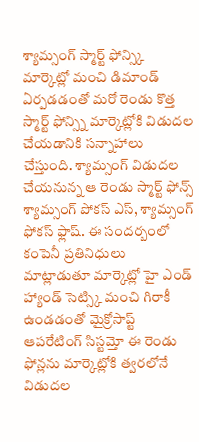శ్యామ్సంగ్ స్మార్ట్ ఫోన్స్కి మార్కెట్లో మంచి డిమాండ్ ఏర్పడడంతో మరో రెండు కొత్త స్మార్ట్ ఫోన్స్ని మార్కెట్లోకి విడుదల చేయడానికి సన్నాహాలు చేస్తుంది. శ్యామ్సంగ్ విడుదల చేయనున్న ఆ రెండు స్మార్ట్ ఫోన్స్ శ్యామ్సంగ్ పోకస్ ఎస్, శ్యామ్సంగ్ ఫోకస్ ఫ్లాష్. ఈ సందర్బంలో కంపెనీ ప్రతినిధులు మాట్లాడుతూ మార్కెట్లో హై ఎండ్ హ్యాండ్ సెట్స్కి మంచి గిరాకీ ఉండడంతో మైక్రోసాప్ట్ ఆపరేటింగ్ సిస్టమ్తో ఈ రెండు ఫోన్లను మార్కెట్లోకి త్వరలోనే విడుదల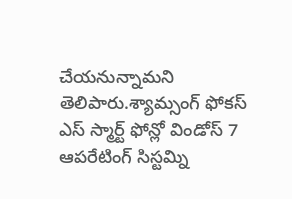చేయనున్నామని తెలిపారు.శ్యామ్సంగ్ ఫోకస్ ఎస్ స్మార్ట్ ఫోన్లో విండోస్ 7 ఆపరేటింగ్ సిస్టమ్ని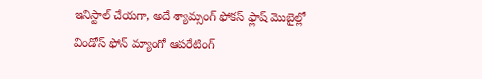ఇనిస్టాల్ చేయగా, అదే శ్యామ్సంగ్ ఫోకస్ ఫ్లాష్ మొబైల్లో విండోస్ ఫోన్ మ్యాంగో ఆపరేటింగ్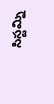సిస్టమ్ని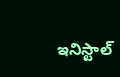ఇనిస్టాల్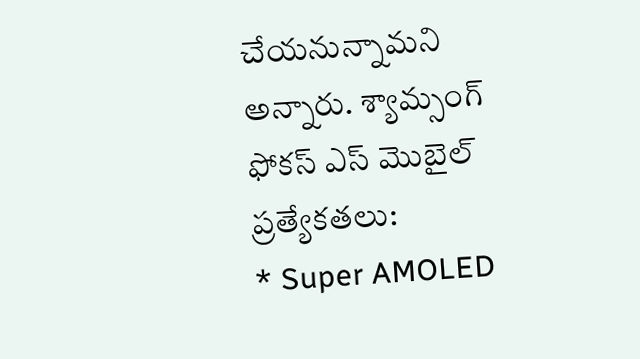చేయనున్నామని అన్నారు. శ్యామ్సంగ్ ఫోకస్ ఎస్ మొబైల్ ప్రత్యేకతలు:
* Super AMOLED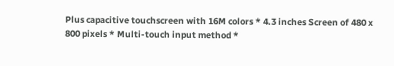Plus capacitive touchscreen with 16M colors * 4.3 inches Screen of 480 x 800 pixels * Multi-touch input method *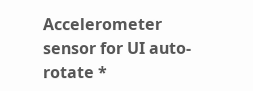Accelerometer sensor for UI auto-rotate *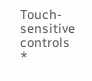Touch-sensitive controls *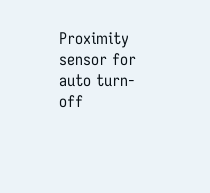Proximity sensor for auto turn-off